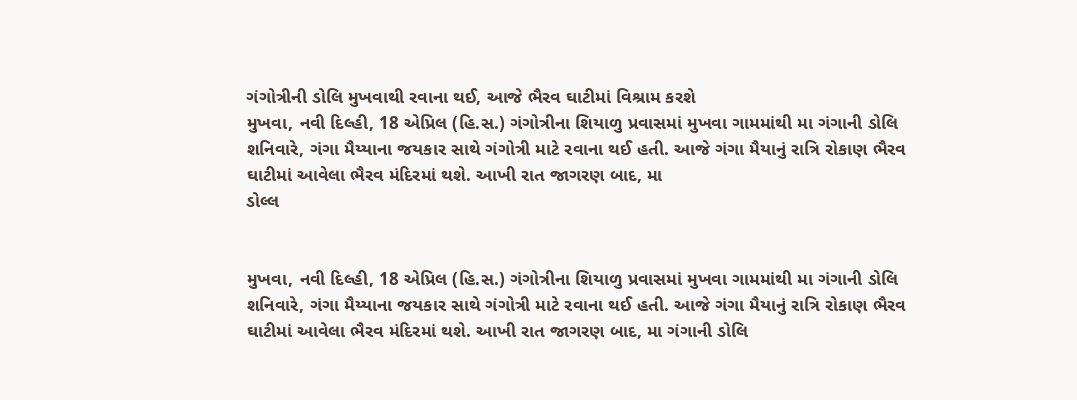ગંગોત્રીની ડોલિ મુખવાથી રવાના થઈ, આજે ભૈરવ ઘાટીમાં વિશ્રામ કરશે
મુખવા, નવી દિલ્હી, 18 એપ્રિલ (હિ.સ.) ગંગોત્રીના શિયાળુ પ્રવાસમાં મુખવા ગામમાંથી મા ગંગાની ડોલિ શનિવારે, ગંગા મૈય્યાના જયકાર સાથે ગંગોત્રી માટે રવાના થઈ હતી. આજે ગંગા મૈયાનું રાત્રિ રોકાણ ભૈરવ ઘાટીમાં આવેલા ભૈરવ મંદિરમાં થશે. આખી રાત જાગરણ બાદ, મા
ડોલ્લ


મુખવા, નવી દિલ્હી, 18 એપ્રિલ (હિ.સ.) ગંગોત્રીના શિયાળુ પ્રવાસમાં મુખવા ગામમાંથી મા ગંગાની ડોલિ શનિવારે, ગંગા મૈય્યાના જયકાર સાથે ગંગોત્રી માટે રવાના થઈ હતી. આજે ગંગા મૈયાનું રાત્રિ રોકાણ ભૈરવ ઘાટીમાં આવેલા ભૈરવ મંદિરમાં થશે. આખી રાત જાગરણ બાદ, મા ગંગાની ડોલિ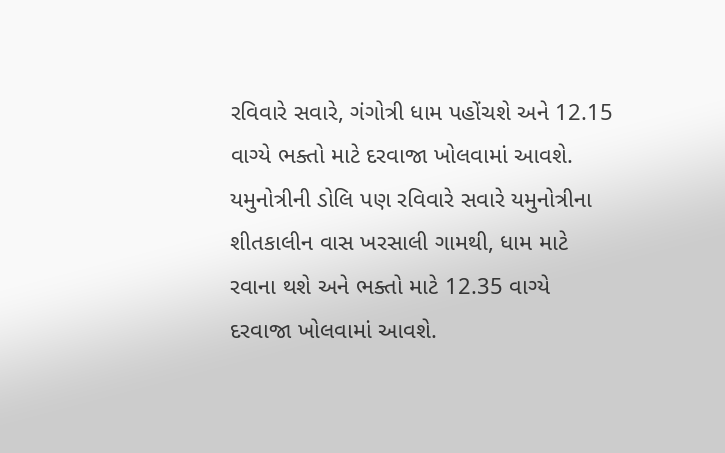રવિવારે સવારે, ગંગોત્રી ધામ પહોંચશે અને 12.15 વાગ્યે ભક્તો માટે દરવાજા ખોલવામાં આવશે. યમુનોત્રીની ડોલિ પણ રવિવારે સવારે યમુનોત્રીના શીતકાલીન વાસ ખરસાલી ગામથી, ધામ માટે રવાના થશે અને ભક્તો માટે 12.35 વાગ્યે દરવાજા ખોલવામાં આવશે.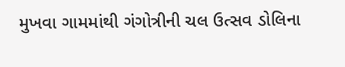મુખવા ગામમાંથી ગંગોત્રીની ચલ ઉત્સવ ડોલિના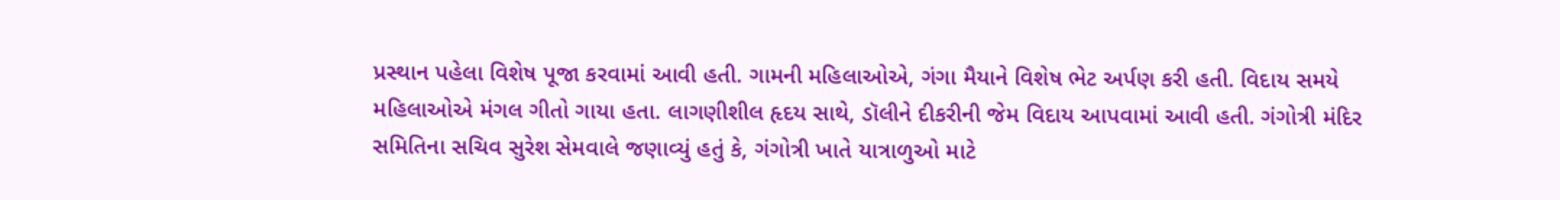પ્રસ્થાન પહેલા વિશેષ પૂજા કરવામાં આવી હતી. ગામની મહિલાઓએ, ગંગા મૈયાને વિશેષ ભેટ અર્પણ કરી હતી. વિદાય સમયે મહિલાઓએ મંગલ ગીતો ગાયા હતા. લાગણીશીલ હૃદય સાથે, ડૉલીને દીકરીની જેમ વિદાય આપવામાં આવી હતી. ગંગોત્રી મંદિર સમિતિના સચિવ સુરેશ સેમવાલે જણાવ્યું હતું કે, ગંગોત્રી ખાતે યાત્રાળુઓ માટે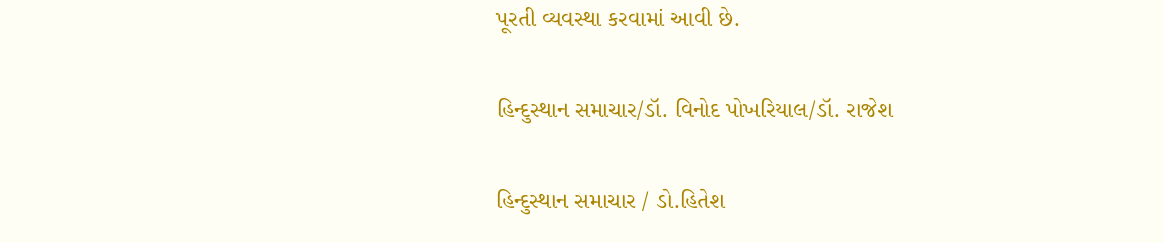પૂરતી વ્યવસ્થા કરવામાં આવી છે.

હિન્દુસ્થાન સમાચાર/ડૉ. વિનોદ પોખરિયાલ/ડૉ. રાજેશ

હિન્દુસ્થાન સમાચાર / ડો.હિતેશ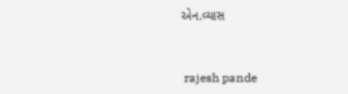એન.વ્યાસ


 rajesh pande